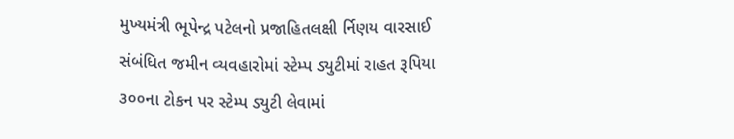મુખ્યમંત્રી ભૂપેન્દ્ર પટેલનો પ્રજાહિતલક્ષી ર્નિણય વારસાઈ સંબંધિત જમીન વ્યવહારોમાં સ્ટેમ્પ ડ્યુટીમાં રાહત રૂપિયા ૩૦૦ના ટોકન પર સ્ટેમ્પ ડ્યુટી લેવામાં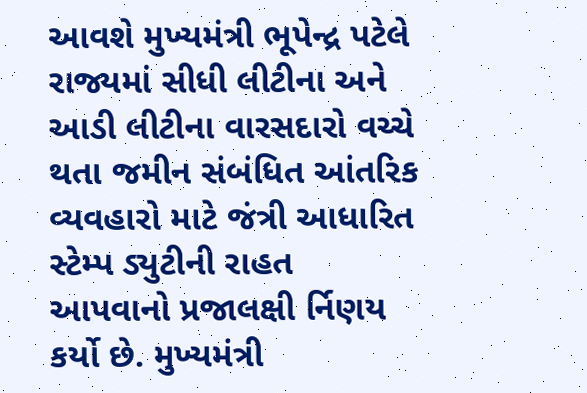આવશે મુખ્યમંત્રી ભૂપેન્દ્ર પટેલે રાજ્યમાં સીધી લીટીના અને આડી લીટીના વારસદારો વચ્ચે થતા જમીન સંબંધિત આંતરિક વ્યવહારો માટે જંત્રી આધારિત સ્ટેમ્પ ડ્યુટીની રાહત આપવાનો પ્રજાલક્ષી ર્નિણય કર્યો છે. મુખ્યમંત્રી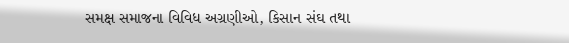સમક્ષ સમાજના વિવિધ અગ્રણીઓ, કિસાન સંઘ તથા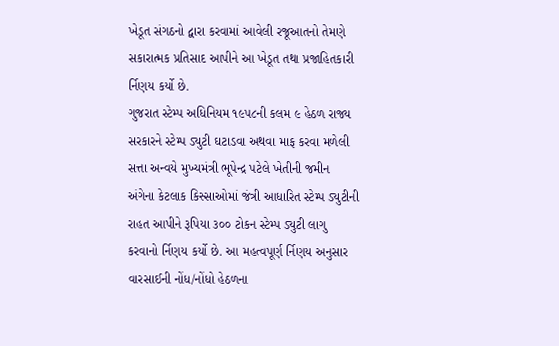ખેડૂત સંગઠનો દ્વારા કરવામાં આવેલી રજૂઆતનો તેમણે સકારાત્મક પ્રતિસાદ આપીને આ ખેડૂત તથા પ્રજાહિતકારી ર્નિણય કર્યો છે.
ગુજરાત સ્ટેમ્પ અધિનિયમ ૧૯૫૮ની કલમ ૯ હેઠળ રાજ્ય સરકારને સ્ટેમ્પ ડ્યુટી ઘટાડવા અથવા માફ કરવા મળેલી સત્તા અન્વયે મુખ્યમંત્રી ભૂપેન્દ્ર પટેલે ખેતીની જમીન અંગેના કેટલાક કિસ્સાઓમાં જંત્રી આધારિત સ્ટેમ્પ ડ્યુટીની રાહત આપીને રૂપિયા ૩૦૦ ટોકન સ્ટેમ્પ ડ્યુટી લાગુ કરવાનો ર્નિણય કર્યો છે. આ મહત્વપૂર્ણ ર્નિણય અનુસાર વારસાઈની નોંધ/નોંધો હેઠળના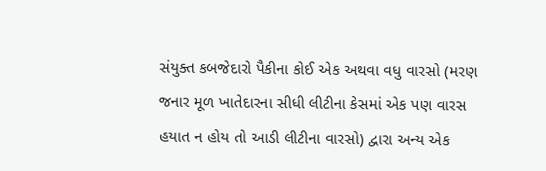સંયુક્ત કબજેદારો પૈકીના કોઈ એક અથવા વધુ વારસો (મરણ જનાર મૂળ ખાતેદારના સીધી લીટીના કેસમાં એક પણ વારસ હયાત ન હોય તો આડી લીટીના વારસો) દ્વારા અન્ય એક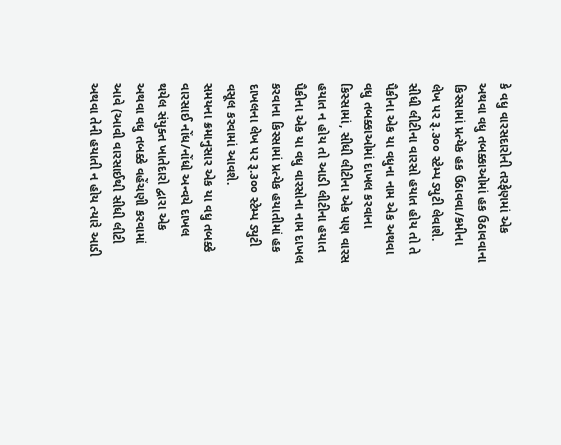કે વધુ વારસદારોની તરફેણમાં એક અથવા વધુ તબક્કાઓમાં હક ઉઠાવવાના કિસ્સામાં પ્રત્યેક હક ઉઠાવવા/કમીના લેખ પર રૂ.૩૦૦ સ્ટેમ્પ ડ્યુટી લેવાશે.
સીધી લીટીના વારસો હયાત હોય તો તે પૈકીના એક યા વધુના નામ એક અથવા વધુ તબક્કાઓમાં દાખલ કરવાના કિસ્સામાં, સીધી લીટીના એક પણ વારસ હયાત ન હોય તો આડી લીટીના હયાત પૈકીના એક યા વધુ વારસોના નામ દાખલ કરવાના કિસ્સામાં પ્રત્યેક હયાતીમાં હક દાખલના લેખ પર રૂ.૩૦૦ સ્ટેમ્પ ડ્યુટી વસૂલ કરવામાં આવશે.
સમયના ક્રમાનુસાર એક યા વધુ તબક્કે વારસાઈ નોંધ/નોંધો અન્વયે દાખલ થયેલ સંયુક્ત ખાતેદારો દ્વારા એક અથવા વધુ તબક્કે વહેંચણી કરવામાં આવે (આવી વારસાઈથી સીધી લીટી અથવા તેની હયાતી ન હોય ત્યારે આડી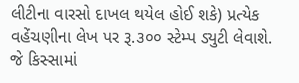લીટીના વારસો દાખલ થયેલ હોઈ શકે) પ્રત્યેક વહેંચણીના લેખ પર રૂ.૩૦૦ સ્ટેમ્પ ડ્યુટી લેવાશે.
જે કિસ્સામાં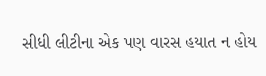સીધી લીટીના એક પણ વારસ હયાત ન હોય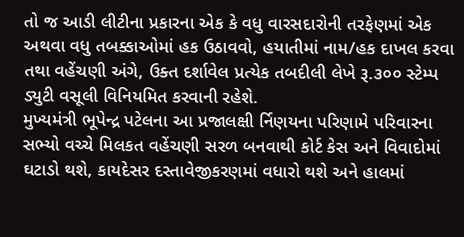તો જ આડી લીટીના પ્રકારના એક કે વધુ વારસદારોની તરફેણમાં એક અથવા વધુ તબક્કાઓમાં હક ઉઠાવવો, હયાતીમાં નામ/હક દાખલ કરવા તથા વહેંચણી અંગે, ઉક્ત દર્શાવેલ પ્રત્યેક તબદીલી લેખે રૂ.૩૦૦ સ્ટેમ્પ ડ્યુટી વસૂલી વિનિયમિત કરવાની રહેશે.
મુખ્યમંત્રી ભૂપેન્દ્ર પટેલના આ પ્રજાલક્ષી ર્નિણયના પરિણામે પરિવારના સભ્યો વચ્ચે મિલકત વહેંચણી સરળ બનવાથી કોર્ટ કેસ અને વિવાદોમાં ઘટાડો થશે, કાયદેસર દસ્તાવેજીકરણમાં વધારો થશે અને હાલમાં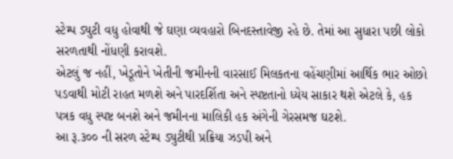સ્ટેમ્પ ડ્યુટી વધુ હોવાથી જે ઘણા વ્યવહારો બિનદસ્તાવેજી રહે છે. તેમાં આ સુધારા પછી લોકો સરળતાથી નોંધણી કરાવશે.
એટલું જ નહીં, ખેડૂતોને ખેતીની જમીનની વારસાઈ મિલકતના વહેંચણીમાં આર્થિક ભાર ઓછો પડવાથી મોટી રાહત મળશે અને પારદર્શિતા અને સ્પષ્ટતાનો ધ્યેય સાકાર થશે એટલે કે, હક પત્રક વધુ સ્પષ્ટ બનશે અને જમીનના માલિકી હક અંગેની ગેરસમજ ઘટશે.
આ રૂ.૩૦૦ ની સરળ સ્ટેમ્પ ડ્યુટીથી પ્રક્રિયા ઝડપી અને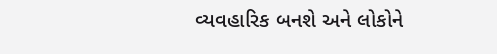વ્યવહારિક બનશે અને લોકોને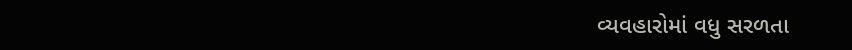વ્યવહારોમાં વધુ સરળતા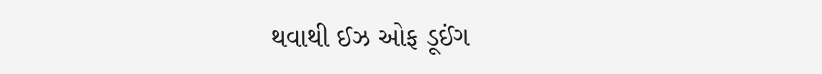થવાથી ઈઝ ઓફ ડૂઈંગ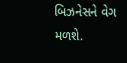બિઝનેસને વેગ મળશે.